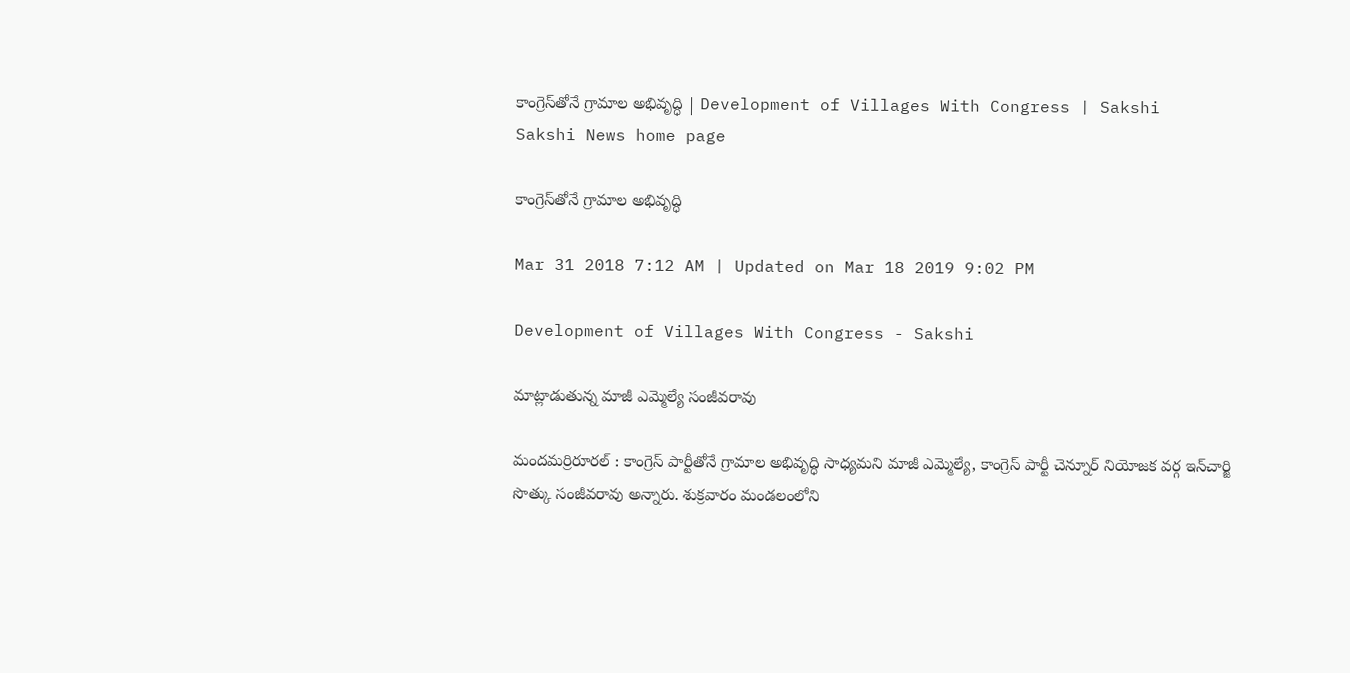కాంగ్రెస్‌తోనే గ్రామాల అభివృద్ధి | Development of Villages With Congress | Sakshi
Sakshi News home page

కాంగ్రెస్‌తోనే గ్రామాల అభివృద్ధి

Mar 31 2018 7:12 AM | Updated on Mar 18 2019 9:02 PM

Development of Villages With Congress - Sakshi

మాట్లాడుతున్న మాజీ ఎమ్మెల్యే సంజీవరావు

మందమర్రిరూరల్‌ : కాంగ్రెస్‌ పార్టీతోనే గ్రామాల అభివృద్ధి సాధ్యమని మాజీ ఎమ్మెల్యే, కాంగ్రెస్‌ పార్టీ చెన్నూర్‌ నియోజక వర్గ ఇన్‌చార్జి సొత్కు సంజీవరావు అన్నారు. శుక్రవారం మండలంలోని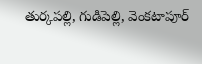తుర్కపల్లి, గుడిపెల్లి, వెంకటాపూర్‌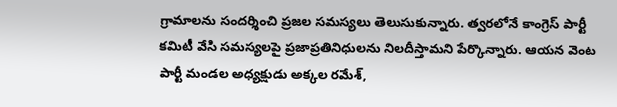గ్రామాలను సందర్శించి ప్రజల సమస్యలు తెలుసుకున్నారు. త్వరలోనే కాంగ్రెస్‌ పార్టీ కమిటీ వేసి సమస్యలపై ప్రజాప్రతినిధులను నిలదీస్తామని పేర్కొన్నారు. ఆయన వెంట పార్టీ మండల అధ్యక్షుడు అక్కల రమేశ్,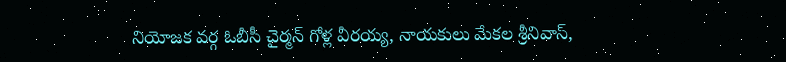నియోజక వర్గ ఓబీసీ చైర్మన్‌ గోళ్ల వీరయ్య, నాయకులు మేకల శ్రీనివాస్,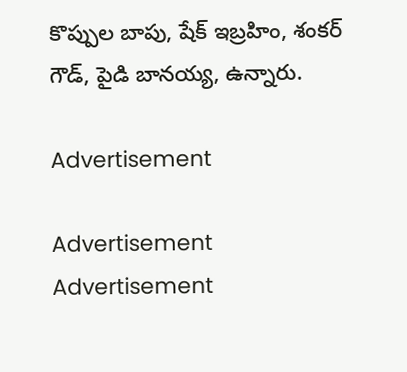కొప్పుల బాపు, షేక్‌ ఇబ్రహిం, శంకర్‌ గౌడ్, పైడి బానయ్య, ఉన్నారు.

Advertisement

Advertisement
Advertisement